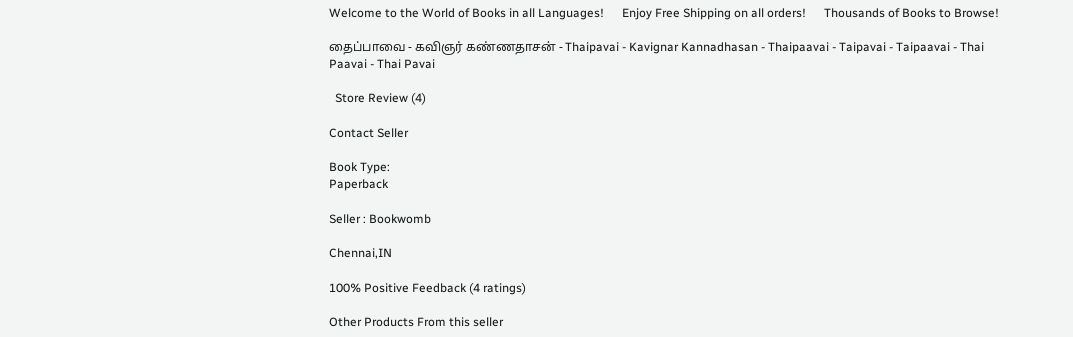Welcome to the World of Books in all Languages!      Enjoy Free Shipping on all orders!      Thousands of Books to Browse!

தைப்பாவை - கவிஞர் கண்ணதாசன் - Thaipavai - Kavignar Kannadhasan - Thaipaavai - Taipavai - Taipaavai - Thai Paavai - Thai Pavai

  Store Review (4)

Contact Seller

Book Type:
Paperback

Seller : Bookwomb

Chennai,IN

100% Positive Feedback (4 ratings)

Other Products From this seller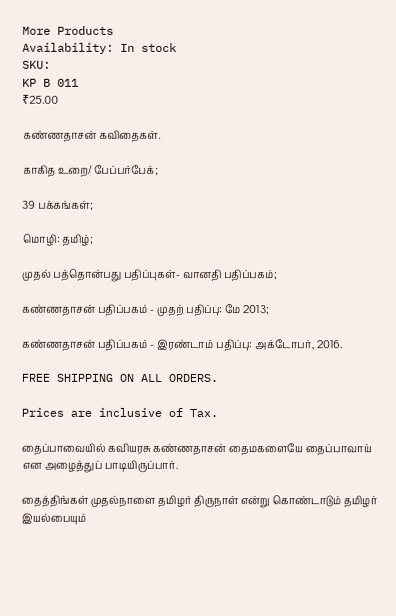More Products
Availability: In stock
SKU:
KP B 011
₹25.00

கண்ணதாசன் கவிதைகள்.

காகித உறை/ பேப்பர்பேக்;

39 பக்கங்கள்;

மொழி: தமிழ்;

முதல் பத்தொன்பது பதிப்புகள்- வானதி பதிப்பகம்;

கண்ணதாசன் பதிப்பகம் - முதற் பதிப்பு: மே 2013;

கண்ணதாசன் பதிப்பகம் - இரண்டாம் பதிப்பு: அக்டோபர், 2016.

FREE SHIPPING ON ALL ORDERS.

Prices are inclusive of Tax.

தைப்பாவையில் கவியரசு கண்ணதாசன் தைமகளையே தைப்பாவாய் என அழைத்துப் பாடியிருப்பார்.

தைத்திங்கள் முதல்நாளை தமிழர் திருநாள் என்று கொண்டாடும் தமிழர் இயல்பையும்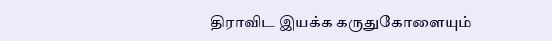திராவிட இயக்க கருதுகோளையும்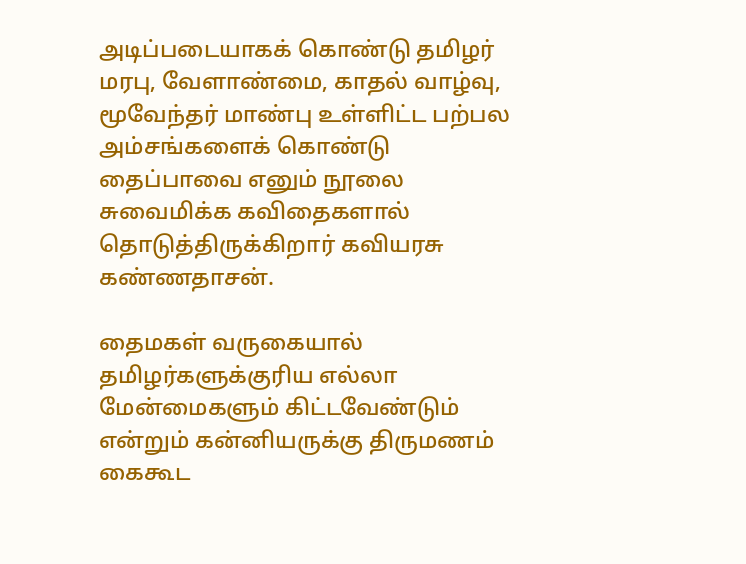அடிப்படையாகக் கொண்டு தமிழர் மரபு, வேளாண்மை, காதல் வாழ்வு, மூவேந்தர் மாண்பு உள்ளிட்ட பற்பல அம்சங்களைக் கொண்டு தைப்பாவை எனும் நூலை சுவைமிக்க கவிதைகளால் தொடுத்திருக்கிறார் கவியரசு கண்ணதாசன்.

தைமகள் வருகையால் தமிழர்களுக்குரிய எல்லா மேன்மைகளும் கிட்டவேண்டும் என்றும் கன்னியருக்கு திருமணம் கைகூட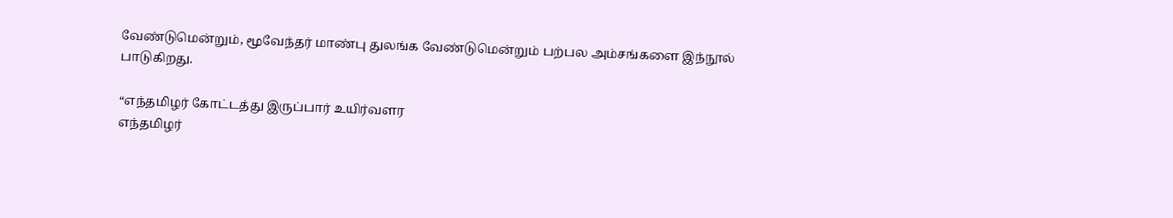வேண்டுமென்றும், மூவேந்தர் மாண்பு துலங்க வேண்டுமென்றும் பற்பல அம்சங்களை இந்நூல் பாடுகிறது.

“எந்தமிழர் கோட்டத்து இருப்பார் உயிர்வளர
எந்தமிழர்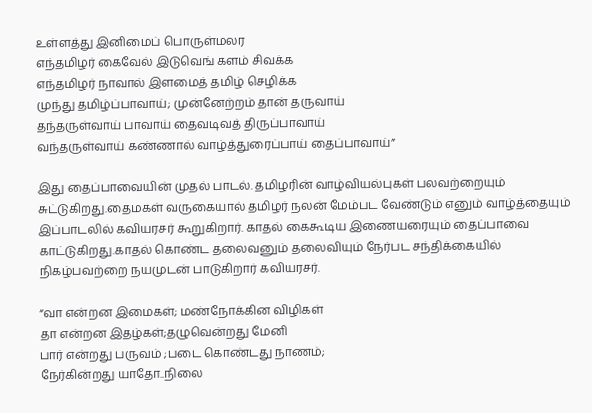உள்ளத்து இனிமைப் பொருள்மலர
எந்தமிழர் கைவேல் இடுவெங் களம் சிவக்க
எந்தமிழர் நாவால் இளமைத் தமிழ் செழிக்க
முந்து தமிழ்ப்பாவாய்; முன்னேற்றம் தான் தருவாய்
தந்தருள்வாய் பாவாய் தைவடிவத் திருப்பாவாய்
வந்தருள்வாய் கண்ணால் வாழ்த்துரைப்பாய் தைப்பாவாய்”

இது தைப்பாவையின் முதல் பாடல். தமிழரின் வாழ்வியல்புகள் பலவற்றையும் சுட்டுகிறது.தைமகள் வருகையால் தமிழர் நலன் மேம்பட வேண்டும் எனும் வாழ்த்தையும் இப்பாடலில் கவியரசர் கூறுகிறார். காதல் கைகூடிய இணையரையும் தைப்பாவை காட்டுகிறது.காதல் கொண்ட தலைவனும் தலைவியும் நேர்பட சந்திக்கையில் நிகழ்பவற்றை நயமுடன் பாடுகிறார் கவியரசர்.

“வா என்றன இமைகள்; மண்நோக்கின விழிகள்
தா என்றன இதழ்கள்;தழுவென்றது மேனி
பார் என்றது பருவம் ;படை கொண்டது நாணம்;
நேர்கின்றது யாதோ..நிலை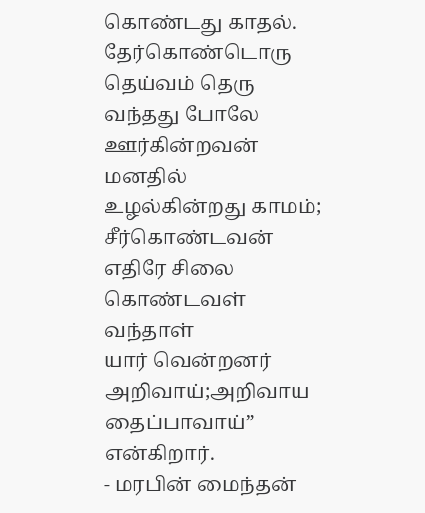கொண்டது காதல்.
தேர்கொண்டொரு தெய்வம் தெரு வந்தது போலே
ஊர்கின்றவன் மனதில் உழல்கின்றது காமம்;
சீர்கொண்டவன் எதிரே சிலை கொண்டவள் வந்தாள்
யார் வென்றனர் அறிவாய்;அறிவாய தைப்பாவாய்” என்கிறார்.
- மரபின் மைந்தன்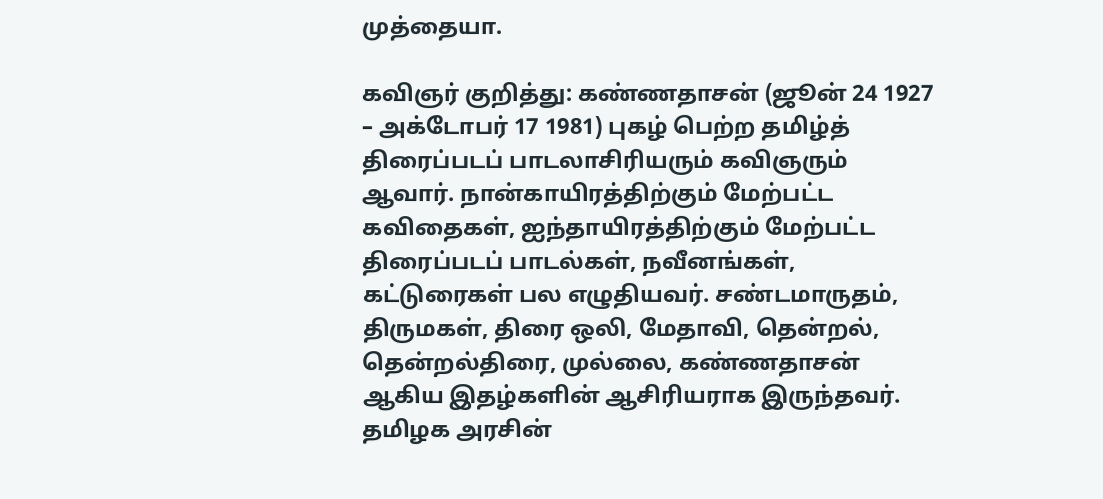முத்தையா.

கவிஞர் குறித்து: கண்ணதாசன் (ஜூன் 24 1927 – அக்டோபர் 17 1981) புகழ் பெற்ற தமிழ்த் திரைப்படப் பாடலாசிரியரும் கவிஞரும் ஆவார். நான்காயிரத்திற்கும் மேற்பட்ட கவிதைகள், ஐந்தாயிரத்திற்கும் மேற்பட்ட திரைப்படப் பாடல்கள், நவீனங்கள், கட்டுரைகள் பல எழுதியவர். சண்டமாருதம், திருமகள், திரை ஒலி, மேதாவி, தென்றல், தென்றல்திரை, முல்லை, கண்ணதாசன் ஆகிய இதழ்களின் ஆசிரியராக இருந்தவர். தமிழக அரசின்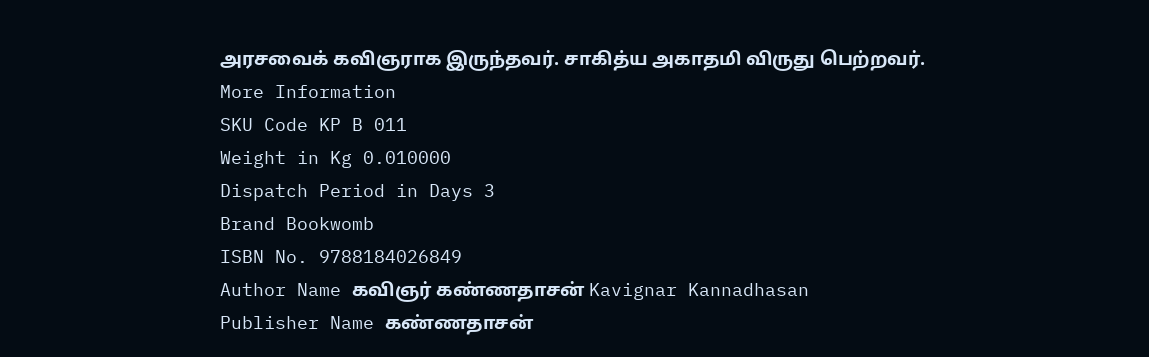அரசவைக் கவிஞராக இருந்தவர். சாகித்ய அகாதமி விருது பெற்றவர்.
More Information
SKU Code KP B 011
Weight in Kg 0.010000
Dispatch Period in Days 3
Brand Bookwomb
ISBN No. 9788184026849
Author Name கவிஞர் கண்ணதாசன் Kavignar Kannadhasan
Publisher Name கண்ணதாசன்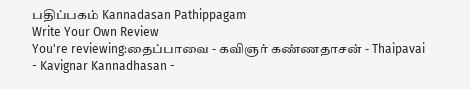பதிப்பகம் Kannadasan Pathippagam
Write Your Own Review
You're reviewing:தைப்பாவை - கவிஞர் கண்ணதாசன் - Thaipavai - Kavignar Kannadhasan -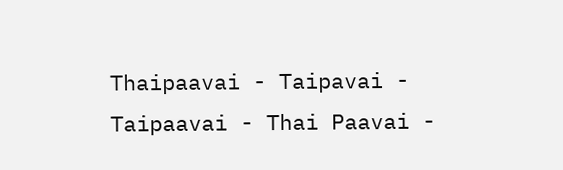Thaipaavai - Taipavai - Taipaavai - Thai Paavai -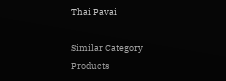Thai Pavai

Similar Category Products